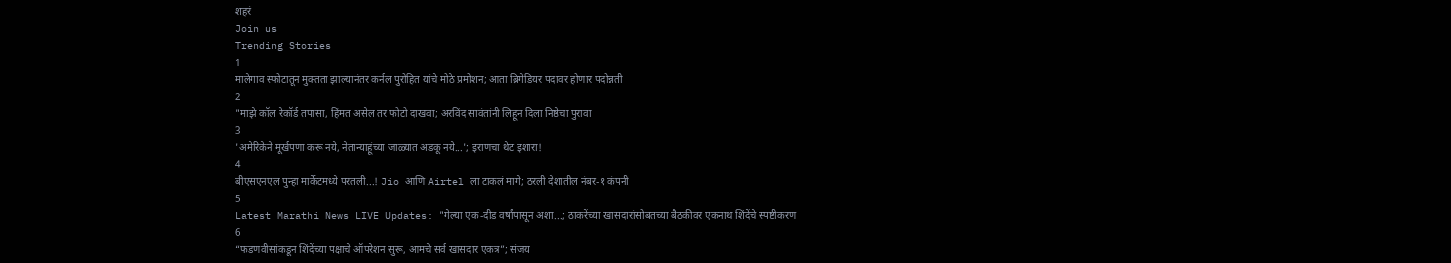शहरं
Join us
Trending Stories
1
मालेगाव स्फोटातून मुक्तता झाल्यानंतर कर्नल पुरोहित यांचे मोठे प्रमोशन; आता ब्रिगेडियर पदावर होणार पदोन्नती
2
"माझे कॉल रेकॉर्ड तपासा, हिंमत असेल तर फोटो दाखवा; अरविंद सावंतांनी लिहून दिला निष्ठेचा पुरावा
3
'अमेरिकेने मूर्खपणा करू नये, नेतान्याहूंच्या जाळ्यात अडकू नये...'; इराणचा थेट इशारा!
4
बीएसएनएल पुन्हा मार्केटमध्ये परतली...! Jio आणि Airtel ला टाकलं मागे; ठरली देशातील नंबर-१ कंपनी
5
Latest Marathi News LIVE Updates: "गेल्या एक-दीड वर्षांपासून अशा...; ठाकरेंच्या खासदारांसोबतच्या बैठकीवर एकनाथ शिंदेंचे स्पष्टीकरण
6
“फडणवीसांकडून शिंदेंच्या पक्षाचे ऑपरेशन सुरू, आमचे सर्व खासदार एकत्र”; संजय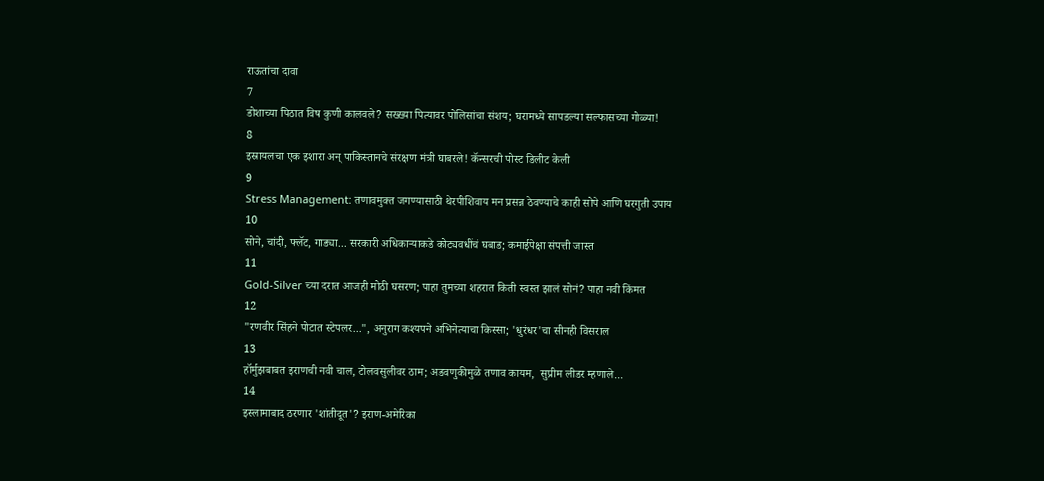राऊतांचा दावा
7
डोशाच्या पिठात विष कुणी कालवले? सख्ख्या पित्यावर पोलिसांचा संशय; घरामध्ये सापडल्या सल्फासच्या गोळ्या!
8
इस्रायलचा एक इशारा अन् पाकिस्तानचे संरक्षण मंत्री घाबरले! कॅन्सरची पोस्ट डिलीट केली
9
Stress Management: तणावमुक्त जगण्यासाठी थेरपीशिवाय मन प्रसन्न ठेवण्याचे काही सोपे आणि घरगुती उपाय
10
सोने, चांदी, फ्लॅट, गाड्या... सरकारी अधिकाऱ्याकडे कोट्यवधींचं घबाड; कमाईपेक्षा संपत्ती जास्त
11
Gold-Silver च्या दरात आजही मोठी घसरण; पाहा तुमच्या शहरात किती स्वस्त झालं सोनं? पाहा नवी किंमत
12
"रणवीर सिंहने पोटात स्टेपलर...", अनुराग कश्यपने अभिनेत्याचा किस्सा; 'धुरंधर'चा सीनही विसराल
13
हॉर्मुझबाबत इराणची नवी चाल, टोलवसुलीवर ठाम; अडवणुकीमुळे तणाव कायम,  सुप्रीम लीडर म्हणाले...
14
इस्लामाबाद ठरणार 'शांतीदूत'? इराण-अमेरिका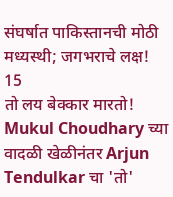संघर्षात पाकिस्तानची मोठी मध्यस्थी; जगभराचे लक्ष!
15
तो लय बेक्कार मारतो! Mukul Choudhary च्या वादळी खेळीनंतर Arjun Tendulkar चा 'तो'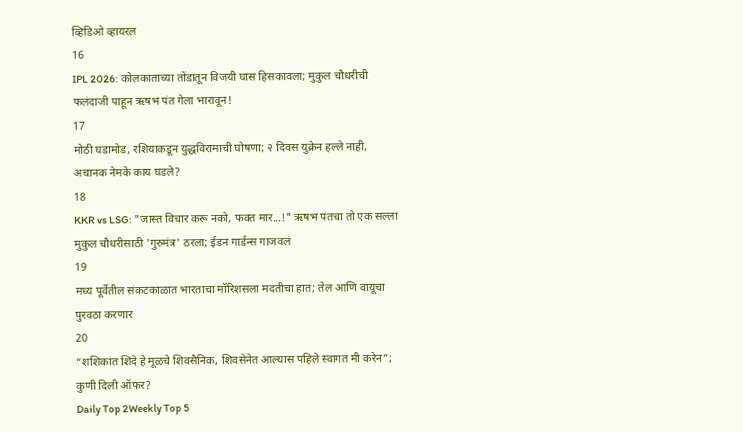व्हिडिओ व्हायरल
16
IPL 2026: कोलकाताच्या तोंडातून विजयी घास हिसकावला; मुकुल चौधरीची फलंदाजी पाहून ऋषभ पंत गेला भारावून!
17
मोठी घडामोड, रशियाकडून युद्धविरामाची घोषणा; २ दिवस युक्रेन हल्ले नाही, अचानक नेमके काय घडले?
18
KKR vs LSG: "जास्त विचार करू नको, फक्त मार...!" ऋषभ पंतचा तो एक सल्ला मुकुल चौधरीसाठी 'गुरुमंत्र' ठरला; ईडन गार्डन्स गाजवलं
19
मध्य पूर्वेतील संकटकाळात भारताचा मॉरिशसला मदतीचा हात; तेल आणि वायूचा पुरवठा करणार
20
“शशिकांत शिंदे हे मूळचे शिवसैनिक, शिवसेनेत आल्यास पहिले स्वागत मी करेन”; कुणी दिली ऑफर?
Daily Top 2Weekly Top 5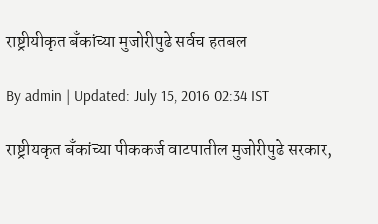राष्ट्रीयीकृत बँकांच्या मुजोरीपुढे सर्वच हतबल

By admin | Updated: July 15, 2016 02:34 IST

राष्ट्रीयकृत बँकांच्या पीककर्ज वाटपातील मुजोरीपुढे सरकार,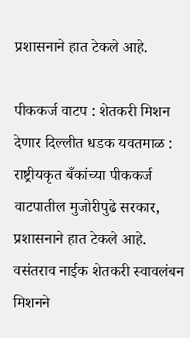प्रशासनाने हात टेकले आहे.

पीककर्ज वाटप : शेतकरी मिशन देणार दिल्लीत धडक यवतमाळ : राष्ट्रीयकृत बँकांच्या पीककर्ज वाटपातील मुजोरीपुढे सरकार, प्रशासनाने हात टेकले आहे. वसंतराव नाईक शेतकरी स्वावलंबन मिशनने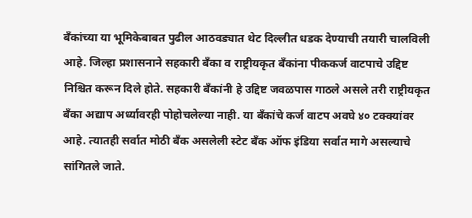बँकांच्या या भूमिकेबाबत पुढील आठवड्यात थेट दिल्लीत धडक देण्याची तयारी चालविली आहे. जिल्हा प्रशासनाने सहकारी बँका व राष्ट्रीयकृत बँकांना पीककर्ज वाटपाचे उद्दिष्ट निश्चित करून दिले होते. सहकारी बँकांनी हे उद्दिष्ट जवळपास गाठले असले तरी राष्ट्रीयकृत बँका अद्याप अर्ध्यावरही पोहोचलेल्या नाही. या बँकांचे कर्ज वाटप अवघे ४० टक्क्यांवर आहे. त्यातही सर्वात मोठी बँक असलेली स्टेट बँक ऑफ इंडिया सर्वात मागे असल्याचे सांगितले जाते.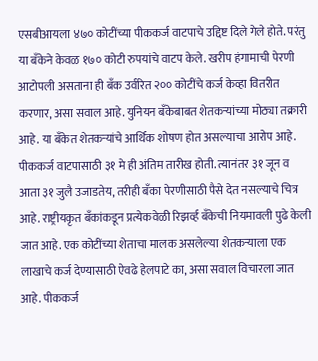एसबीआयला ४७० कोटींच्या पीककर्ज वाटपाचे उद्दिष्ट दिले गेले होते. परंतु या बँकेने केवळ १७० कोटी रुपयांचे वाटप केले. खरीप हंगामाची पेरणी आटोपली असताना ही बँक उर्वरित २०० कोटींचे कर्ज केव्हा वितरीत करणार, असा सवाल आहे. युनियन बँकेबाबत शेतकऱ्यांच्या मोठ्या तक्रारी आहे. या बँकेत शेतकऱ्यांचे आर्थिक शोषण होत असल्याचा आरोप आहे. पीककर्ज वाटपासाठी ३१ मे ही अंतिम तारीख होती. त्यानंतर ३१ जून व आता ३१ जुलै उजाडतेय, तरीही बँका पेरणीसाठी पैसे देत नसल्याचे चित्र आहे. राष्ट्रीयकृत बँकांकडून प्रत्येकवेळी रिझर्व्ह बँकेची नियमावली पुढे केली जात आहे. एक कोटींच्या शेताचा मालक असलेल्या शेतकऱ्याला एक लाखाचे कर्ज देण्यासाठी ऐवढे हेलपाटे का, असा सवाल विचारला जात आहे. पीककर्ज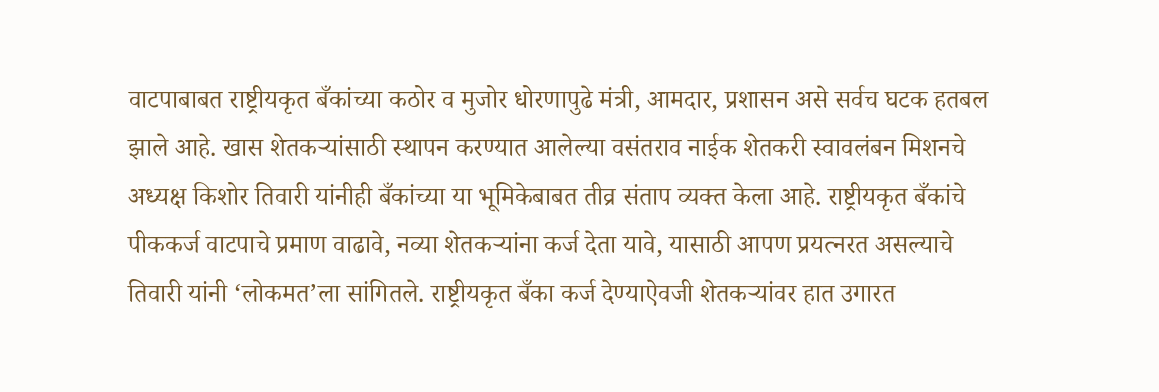वाटपाबाबत राष्ट्रीयकृत बँकांच्या कठोर व मुजोर धोरणापुढे मंत्री, आमदार, प्रशासन असे सर्वच घटक हतबल झाले आहे. खास शेतकऱ्यांसाठी स्थापन करण्यात आलेल्या वसंतराव नाईक शेतकरी स्वावलंबन मिशनचे अध्यक्ष किशोर तिवारी यांनीही बँकांच्या या भूमिकेबाबत तीव्र संताप व्यक्त केला आहे. राष्ट्रीयकृत बँकांचे पीककर्ज वाटपाचे प्रमाण वाढावे, नव्या शेतकऱ्यांना कर्ज देता यावे, यासाठी आपण प्रयत्नरत असल्याचे तिवारी यांनी ‘लोकमत’ला सांगितले. राष्ट्रीयकृत बँका कर्ज देण्याऐवजी शेतकऱ्यांवर हात उगारत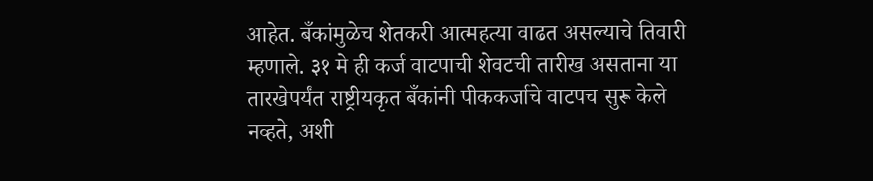आहेत. बँकांमुळेच शेतकरी आत्महत्या वाढत असल्याचे तिवारी म्हणाले. ३१ मे ही कर्ज वाटपाची शेवटची तारीख असताना या तारखेपर्यंत राष्ट्रीयकृत बँकांनी पीककर्जाचे वाटपच सुरू केले नव्हते, अशी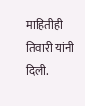माहितीही तिवारी यांनी दिली.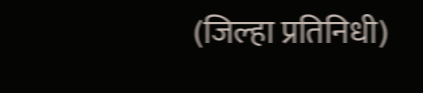(जिल्हा प्रतिनिधी)